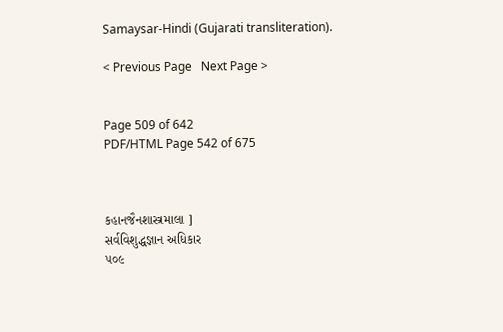Samaysar-Hindi (Gujarati transliteration).

< Previous Page   Next Page >


Page 509 of 642
PDF/HTML Page 542 of 675



કહાનજૈનશાસ્ત્રમાલા ]
સર્વવિશુદ્ધજ્ઞાન અધિકાર
૫૦૯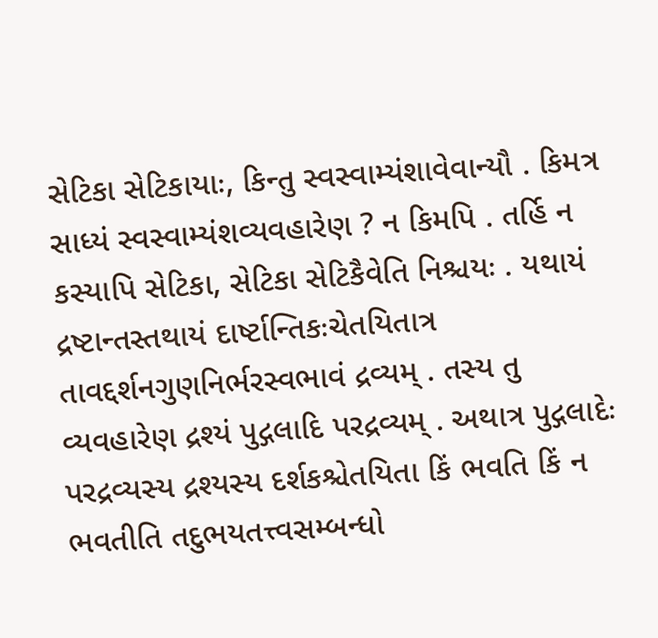સેટિકા સેટિકાયાઃ, કિન્તુ સ્વસ્વામ્યંશાવેવાન્યૌ . કિમત્ર સાધ્યં સ્વસ્વામ્યંશવ્યવહારેણ ? ન કિમપિ . તર્હિ ન કસ્યાપિ સેટિકા, સેટિકા સેટિકૈવેતિ નિશ્ચયઃ . યથાયં દ્રષ્ટાન્તસ્તથાયં દાર્ષ્ટાન્તિકઃચેતયિતાત્ર તાવદ્દર્શનગુણનિર્ભરસ્વભાવં દ્રવ્યમ્ . તસ્ય તુ વ્યવહારેણ દ્રશ્યં પુદ્ગલાદિ પરદ્રવ્યમ્ . અથાત્ર પુદ્ગલાદેઃ પરદ્રવ્યસ્ય દ્રશ્યસ્ય દર્શકશ્ચેતયિતા કિં ભવતિ કિં ન ભવતીતિ તદુભયતત્ત્વસમ્બન્ધો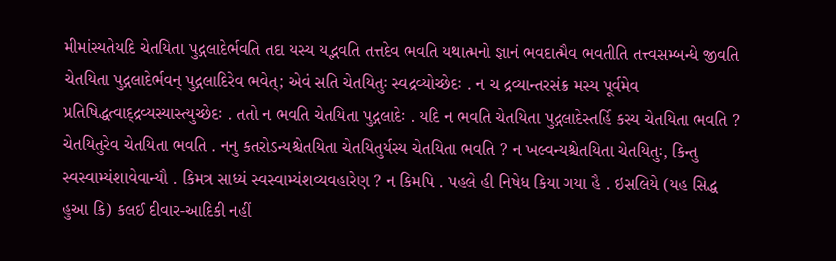મીમાંસ્યતેયદિ ચેતયિતા પુદ્ગલાદેર્ભવતિ તદા યસ્ય યદ્ભવતિ તત્તદેવ ભવતિ યથાત્મનો જ્ઞાનં ભવદાત્મૈવ ભવતીતિ તત્ત્વસમ્બન્ધે જીવતિ ચેતયિતા પુદ્ગલાદેર્ભવન્ પુદ્ગલાદિરેવ ભવેત્; એવં સતિ ચેતયિતુઃ સ્વદ્રવ્યોચ્છેદઃ . ન ચ દ્રવ્યાન્તરસંક્ર મસ્ય પૂર્વમેવ પ્રતિષિદ્ધત્વાદ્દ્રવ્યસ્યાસ્ત્યુચ્છેદઃ . તતો ન ભવતિ ચેતયિતા પુદ્ગલાદેઃ . યદિ ન ભવતિ ચેતયિતા પુદ્ગલાદેસ્તર્હિ કસ્ય ચેતયિતા ભવતિ ? ચેતયિતુરેવ ચેતયિતા ભવતિ . નનુ કતરોઽન્યશ્ચેતયિતા ચેતયિતુર્યસ્ય ચેતયિતા ભવતિ ? ન ખલ્વન્યશ્ચેતયિતા ચેતયિતુઃ, કિન્તુ સ્વસ્વામ્યંશાવેવાન્યૌ . કિમત્ર સાધ્યં સ્વસ્વામ્યંશવ્યવહારેણ ? ન કિમપિ . પહલે હી નિષેધ કિયા ગયા હૈ . ઇસલિયે (યહ સિદ્ધ હુઆ કિ) કલઈ દીવાર-આદિકી નહીં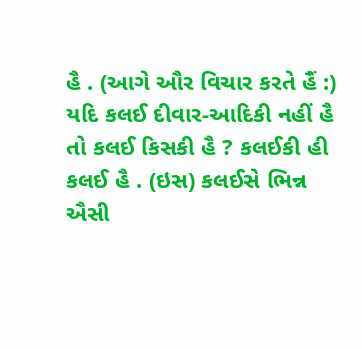હૈ . (આગે ઔર વિચાર કરતે હૈં :) યદિ કલઈ દીવાર-આદિકી નહીં હૈ તો કલઈ કિસકી હૈ ? કલઈકી હી કલઈ હૈ . (ઇસ) કલઈસે ભિન્ન ઐસી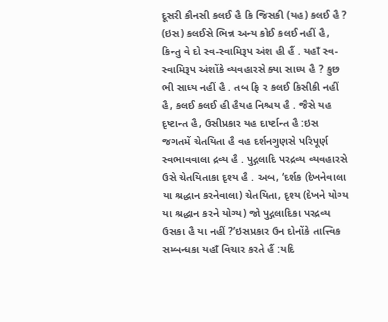દૂસરી કૌનસી કલઈ હૈ કિ જિસકી (યહ) કલઈ હૈ ? (ઇસ) કલઈસે ભિન્ન અન્ય કોઈ કલઈ નહીં હૈ, કિન્તુ વે દો સ્વ-સ્વામિરૂપ અંશ હી હૈં . યહાઁ સ્વ-સ્વામિરૂપ અંશોંકે વ્યવહારસે ક્યા સાધ્ય હૈ ? કુછ ભી સાધ્ય નહીં હૈ . તબ ફિ ર કલઈ કિસીકી નહીં હૈ, કલઈ કલઈ હી હૈયહ નિશ્ચય હૈ . જૈસે યહ દૃષ્ટાન્ત હૈ, ઉસીપ્રકાર યહ દાર્ષ્ટાન્ત હૈ :ઇસ જગતમેં ચેતયિતા હૈ વહ દર્શનગુણસે પરિપૂર્ણ સ્વભાવવાલા દ્રવ્ય હૈ . પુદ્ગલાદિ પરદ્રવ્ય વ્યવહારસે ઉસે ચેતયિતાકા દૃશ્ય હૈ . અબ, ‘દર્શક (દેખનેવાલા યા શ્રદ્ધાન કરનેવાલા) ચેતયિતા, દૃશ્ય (દેખને યોગ્ય યા શ્રદ્ધાન કરને યોગ્ય) જો પુદ્ગલાદિકા પરદ્રવ્ય ઉસકા હૈ યા નહીં ?’ઇસપ્રકાર ઉન દોનોંકે તાત્ત્વિક સમ્બન્ધકા યહાઁ વિચાર કરતે હૈં :યદિ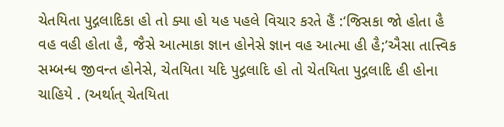ચેતયિતા પુદ્ગલાદિકા હો તો ક્યા હો યહ પહલે વિચાર કરતે હૈં :‘જિસકા જો હોતા હૈ વહ વહી હોતા હૈ, જૈસે આત્માકા જ્ઞાન હોનેસે જ્ઞાન વહ આત્મા હી હૈ;’ઐસા તાત્ત્વિક સમ્બન્ધ જીવન્ત હોનેસે, ચેતયિતા યદિ પુદ્ગલાદિ હો તો ચેતયિતા પુદ્ગલાદિ હી હોના ચાહિયે . (અર્થાત્ ચેતયિતા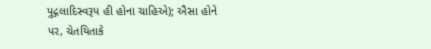પુદ્ગલાદિસ્વરૂપ હી હોના ચાહિએ); ઐસા હોને પર, ચેતયિતાકે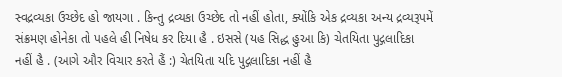સ્વદ્રવ્યકા ઉચ્છેદ હો જાયગા . કિન્તુ દ્રવ્યકા ઉચ્છેદ તો નહીં હોતા, ક્યોંકિ એક દ્રવ્યકા અન્ય દ્રવ્યરૂપમેં સંક્રમણ હોનેકા તો પહલે હી નિષેધ કર દિયા હૈ . ઇસસે (યહ સિદ્ધ હુઆ કિ) ચેતયિતા પુદ્ગલાદિકા નહીં હૈ . (આગે ઔર વિચાર કરતે હૈં :) ચેતયિતા યદિ પુદ્ગલાદિકા નહીં હૈ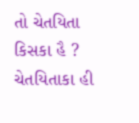તો ચેતયિતા કિસકા હૈ ? ચેતયિતાકા હી